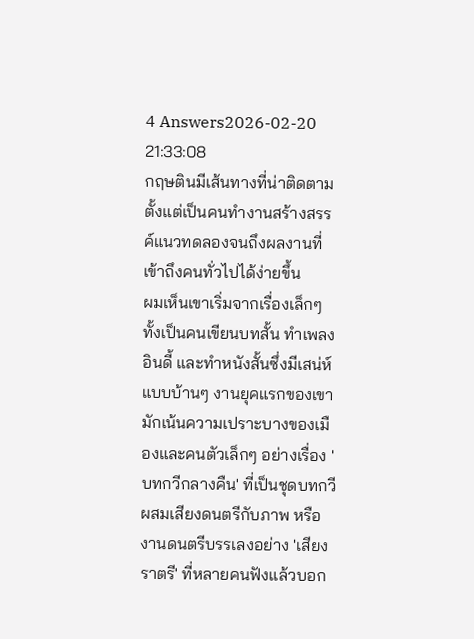4 Answers2026-02-20 21:33:08
กฤษตินมีเส้นทางที่น่าติดตามตั้งแต่เป็นคนทำงานสร้างสรรค์แนวทดลองจนถึงผลงานที่เข้าถึงคนทั่วไปได้ง่ายขึ้น
ผมเห็นเขาเริ่มจากเรื่องเล็กๆ ทั้งเป็นคนเขียนบทสั้น ทำเพลงอินดี้ และทำหนังสั้นซึ่งมีเสน่ห์แบบบ้านๆ งานยุคแรกของเขามักเน้นความเปราะบางของเมืองและคนตัวเล็กๆ อย่างเรื่อง 'บทกวีกลางคืน' ที่เป็นชุดบทกวีผสมเสียงดนตรีกับภาพ หรืองานดนตรีบรรเลงอย่าง 'เสียงราตรี' ที่หลายคนฟังแล้วบอก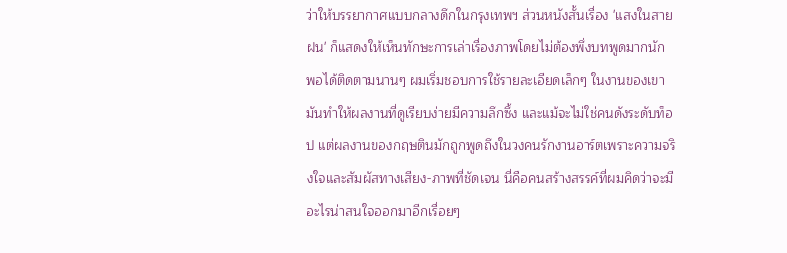ว่าให้บรรยากาศแบบกลางดึกในกรุงเทพฯ ส่วนหนังสั้นเรื่อง 'แสงในสายฝน' ก็แสดงให้เห็นทักษะการเล่าเรื่องภาพโดยไม่ต้องพึ่งบทพูดมากนัก
พอได้ติดตามนานๆ ผมเริ่มชอบการใช้รายละเอียดเล็กๆ ในงานของเขา มันทำให้ผลงานที่ดูเรียบง่ายมีความลึกซึ้ง และแม้จะไม่ใช่คนดังระดับท็อป แต่ผลงานของกฤษตินมักถูกพูดถึงในวงคนรักงานอาร์ตเพราะความจริงใจและสัมผัสทางเสียง-ภาพที่ชัดเจน นี่คือคนสร้างสรรค์ที่ผมคิดว่าจะมีอะไรน่าสนใจออกมาอีกเรื่อยๆ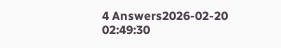4 Answers2026-02-20 02:49:30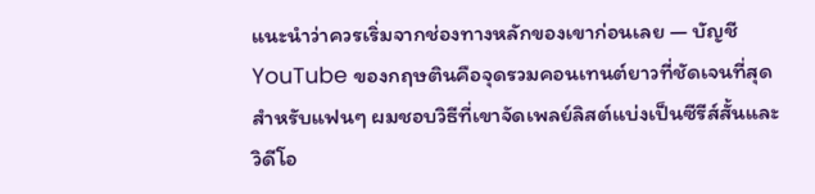แนะนำว่าควรเริ่มจากช่องทางหลักของเขาก่อนเลย — บัญชี YouTube ของกฤษตินคือจุดรวมคอนเทนต์ยาวที่ชัดเจนที่สุดสำหรับแฟนๆ ผมชอบวิธีที่เขาจัดเพลย์ลิสต์แบ่งเป็นซีรีส์สั้นและวิดีโอ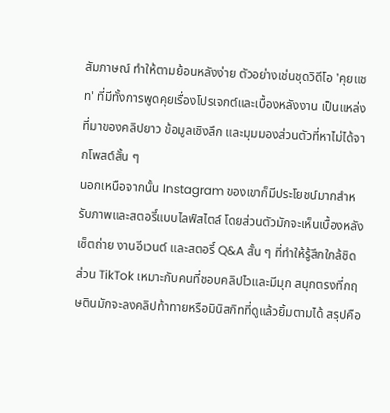สัมภาษณ์ ทำให้ตามย้อนหลังง่าย ตัวอย่างเช่นชุดวิดีโอ 'คุยแชท' ที่มีทั้งการพูดคุยเรื่องโปรเจกต์และเบื้องหลังงาน เป็นแหล่งที่มาของคลิปยาว ข้อมูลเชิงลึก และมุมมองส่วนตัวที่หาไม่ได้จากโพสต์สั้น ๆ
นอกเหนือจากนั้น Instagram ของเขาก็มีประโยชน์มากสำหรับภาพและสตอรี์แบบไลฟ์สไตล์ โดยส่วนตัวมักจะเห็นเบื้องหลังเซ็ตถ่าย งานอีเวนต์ และสตอรี์ Q&A สั้น ๆ ที่ทำให้รู้สึกใกล้ชิด ส่วน TikTok เหมาะกับคนที่ชอบคลิปไวและมีมุก สนุกตรงที่กฤษตินมักจะลงคลิปท้าทายหรือมินิสกิทที่ดูแล้วยิ้มตามได้ สรุปคือ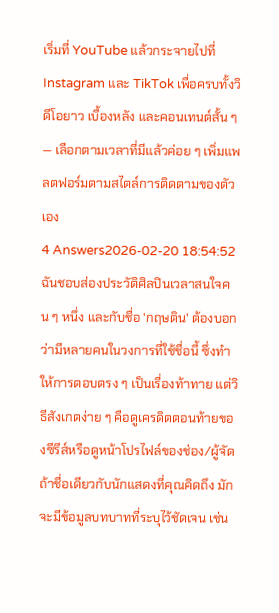เริ่มที่ YouTube แล้วกระจายไปที่ Instagram และ TikTok เพื่อครบทั้งวิดีโอยาว เบื้องหลัง และคอนเทนต์สั้น ๆ — เลือกตามเวลาที่มีแล้วค่อย ๆ เพิ่มแพลตฟอร์มตามสไตล์การติดตามของตัวเอง
4 Answers2026-02-20 18:54:52
ฉันชอบส่องประวัติศิลปินเวลาสนใจคน ๆ หนึ่ง และกับชื่อ 'กฤษติน' ต้องบอกว่ามีหลายคนในวงการที่ใช้ชื่อนี้ ซึ่งทำให้การตอบตรง ๆ เป็นเรื่องท้าทาย แต่วิธีสังเกตง่าย ๆ คือดูเครดิตตอนท้ายของซีรีส์หรือดูหน้าโปรไฟล์ของช่อง/ผู้จัด ถ้าชื่อเดียวกับนักแสดงที่คุณคิดถึง มักจะมีข้อมูลบทบาทที่ระบุไว้ชัดเจน เช่น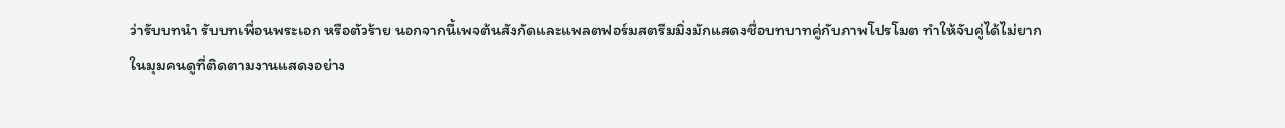ว่ารับบทนำ รับบทเพื่อนพระเอก หรือตัวร้าย นอกจากนี้เพจต้นสังกัดและแพลตฟอร์มสตรีมมิ่งมักแสดงชื่อบทบาทคู่กับภาพโปรโมต ทำให้จับคู่ได้ไม่ยาก
ในมุมคนดูที่ติดตามงานแสดงอย่าง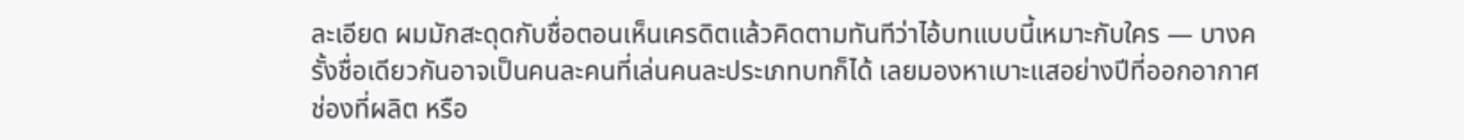ละเอียด ผมมักสะดุดกับชื่อตอนเห็นเครดิตแล้วคิดตามทันทีว่าไอ้บทแบบนี้เหมาะกับใคร — บางครั้งชื่อเดียวกันอาจเป็นคนละคนที่เล่นคนละประเภทบทก็ได้ เลยมองหาเบาะแสอย่างปีที่ออกอากาศ ช่องที่ผลิต หรือ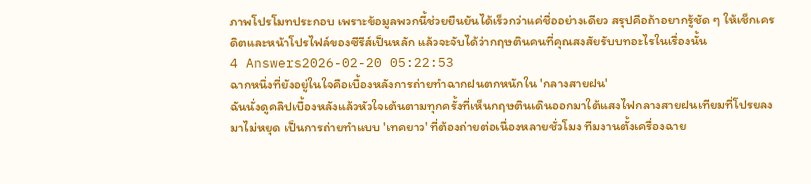ภาพโปรโมทประกอบ เพราะข้อมูลพวกนี้ช่วยยืนยันได้เร็วกว่าแค่ชื่ออย่างเดียว สรุปคือถ้าอยากรู้ชัด ๆ ให้เช็กเครดิตและหน้าโปรไฟล์ของซีรีส์เป็นหลัก แล้วจะจับได้ว่ากฤษตินคนที่คุณสงสัยรับบทอะไรในเรื่องนั้น
4 Answers2026-02-20 05:22:53
ฉากหนึ่งที่ยังอยู่ในใจคือเบื้องหลังการถ่ายทำฉากฝนตกหนักใน 'กลางสายฝน'
ฉันนั่งดูคลิปเบื้องหลังแล้วหัวใจเต้นตามทุกครั้งที่เห็นกฤษตินเดินออกมาใต้แสงไฟกลางสายฝนเทียมที่โปรยลงมาไม่หยุด เป็นการถ่ายทำแบบ 'เทคยาว' ที่ต้องถ่ายต่อเนื่องหลายชั่วโมง ทีมงานตั้งเครื่องฉาย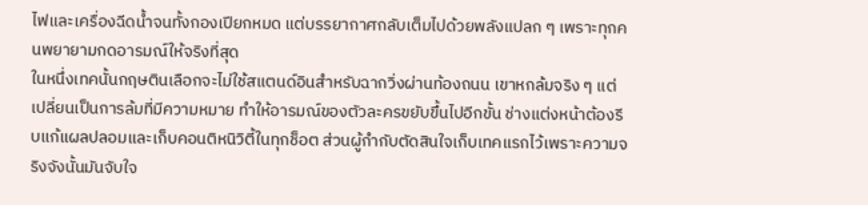ไฟและเครื่องฉีดน้ำจนทั้งกองเปียกหมด แต่บรรยากาศกลับเต็มไปด้วยพลังแปลก ๆ เพราะทุกคนพยายามกดอารมณ์ให้จริงที่สุด
ในหนึ่งเทคนั้นกฤษตินเลือกจะไม่ใช้สแตนด์อินสำหรับฉากวิ่งผ่านท้องถนน เขาหกล้มจริง ๆ แต่เปลี่ยนเป็นการล้มที่มีความหมาย ทำให้อารมณ์ของตัวละครขยับขึ้นไปอีกขั้น ช่างแต่งหน้าต้องรีบแก้แผลปลอมและเก็บคอนติหนิวิตี้ในทุกช็อต ส่วนผู้กำกับตัดสินใจเก็บเทคแรกไว้เพราะความจริงจังนั้นมันจับใจ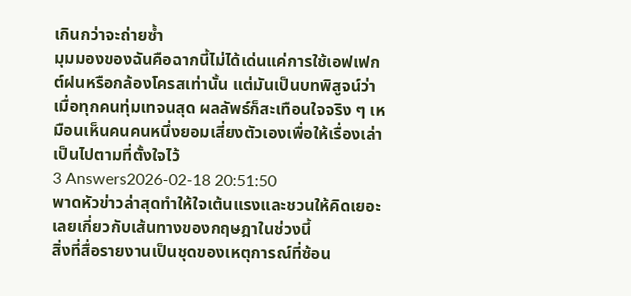เกินกว่าจะถ่ายซ้ำ
มุมมองของฉันคือฉากนี้ไม่ได้เด่นแค่การใช้เอฟเฟกต์ฝนหรือกล้องโครสเท่านั้น แต่มันเป็นบทพิสูจน์ว่าเมื่อทุกคนทุ่มเทจนสุด ผลลัพธ์ก็สะเทือนใจจริง ๆ เหมือนเห็นคนคนหนึ่งยอมเสี่ยงตัวเองเพื่อให้เรื่องเล่าเป็นไปตามที่ตั้งใจไว้
3 Answers2026-02-18 20:51:50
พาดหัวข่าวล่าสุดทำให้ใจเต้นแรงและชวนให้คิดเยอะเลยเกี่ยวกับเส้นทางของกฤษฎาในช่วงนี้
สิ่งที่สื่อรายงานเป็นชุดของเหตุการณ์ที่ซ้อน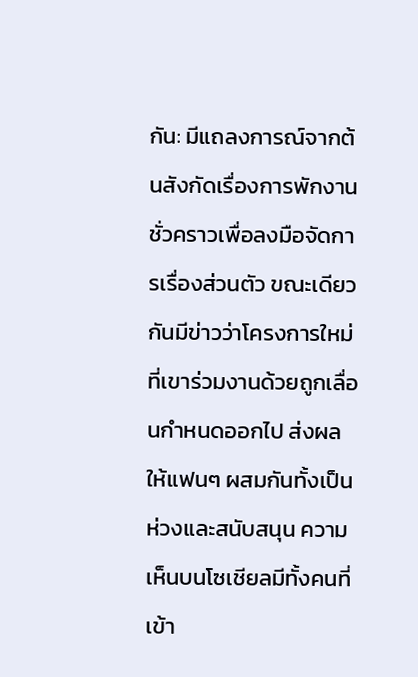กัน: มีแถลงการณ์จากต้นสังกัดเรื่องการพักงานชั่วคราวเพื่อลงมือจัดการเรื่องส่วนตัว ขณะเดียวกันมีข่าวว่าโครงการใหม่ที่เขาร่วมงานด้วยถูกเลื่อนกำหนดออกไป ส่งผลให้แฟนๆ ผสมกันทั้งเป็นห่วงและสนับสนุน ความเห็นบนโซเชียลมีทั้งคนที่เข้า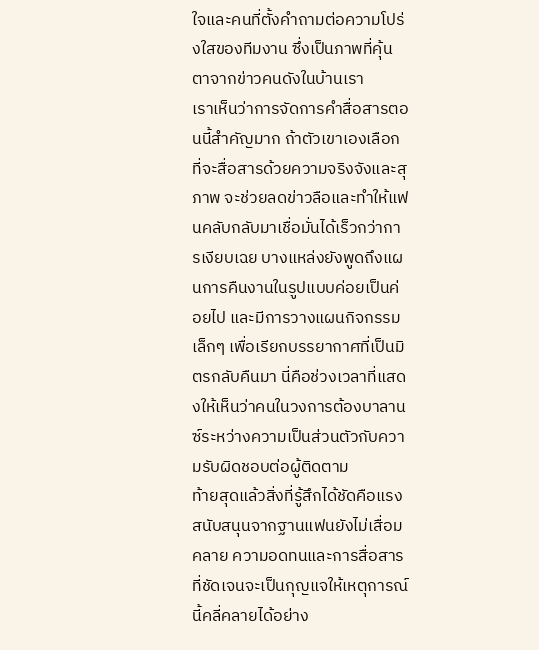ใจและคนที่ตั้งคำถามต่อความโปร่งใสของทีมงาน ซึ่งเป็นภาพที่คุ้นตาจากข่าวคนดังในบ้านเรา
เราเห็นว่าการจัดการคำสื่อสารตอนนี้สำคัญมาก ถ้าตัวเขาเองเลือกที่จะสื่อสารด้วยความจริงจังและสุภาพ จะช่วยลดข่าวลือและทำให้แฟนคลับกลับมาเชื่อมั่นได้เร็วกว่าการเงียบเฉย บางแหล่งยังพูดถึงแผนการคืนงานในรูปแบบค่อยเป็นค่อยไป และมีการวางแผนกิจกรรมเล็กๆ เพื่อเรียกบรรยากาศที่เป็นมิตรกลับคืนมา นี่คือช่วงเวลาที่แสดงให้เห็นว่าคนในวงการต้องบาลานซ์ระหว่างความเป็นส่วนตัวกับความรับผิดชอบต่อผู้ติดตาม
ท้ายสุดแล้วสิ่งที่รู้สึกได้ชัดคือแรงสนับสนุนจากฐานแฟนยังไม่เสื่อมคลาย ความอดทนและการสื่อสารที่ชัดเจนจะเป็นกุญแจให้เหตุการณ์นี้คลี่คลายได้อย่าง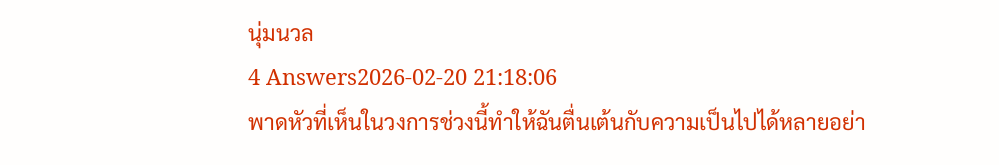นุ่มนวล
4 Answers2026-02-20 21:18:06
พาดหัวที่เห็นในวงการช่วงนี้ทำให้ฉันตื่นเต้นกับความเป็นไปได้หลายอย่า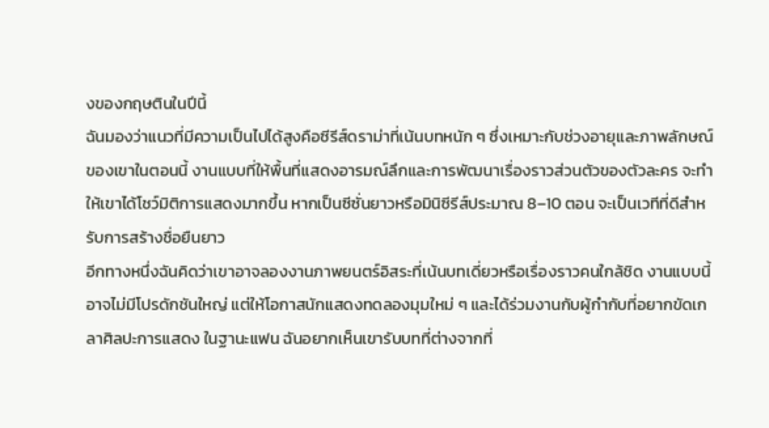งของกฤษตินในปีนี้
ฉันมองว่าแนวที่มีความเป็นไปได้สูงคือซีรีส์ดราม่าที่เน้นบทหนัก ๆ ซึ่งเหมาะกับช่วงอายุและภาพลักษณ์ของเขาในตอนนี้ งานแบบที่ให้พื้นที่แสดงอารมณ์ลึกและการพัฒนาเรื่องราวส่วนตัวของตัวละคร จะทำให้เขาได้โชว์มิติการแสดงมากขึ้น หากเป็นซีซั่นยาวหรือมินิซีรีส์ประมาณ 8–10 ตอน จะเป็นเวทีที่ดีสำหรับการสร้างชื่อยืนยาว
อีกทางหนึ่งฉันคิดว่าเขาอาจลองงานภาพยนตร์อิสระที่เน้นบทเดี่ยวหรือเรื่องราวคนใกล้ชิด งานแบบนี้อาจไม่มีโปรดักชันใหญ่ แต่ให้โอกาสนักแสดงทดลองมุมใหม่ ๆ และได้ร่วมงานกับผู้กำกับที่อยากขัดเกลาศิลปะการแสดง ในฐานะแฟน ฉันอยากเห็นเขารับบทที่ต่างจากที่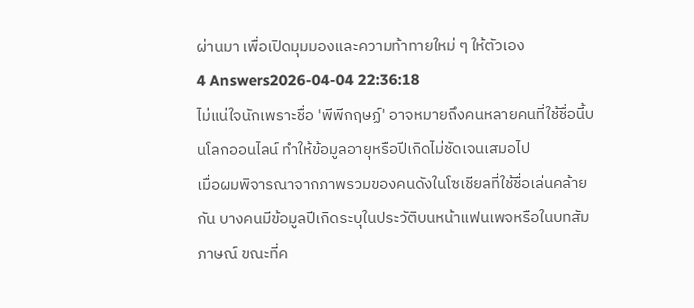ผ่านมา เพื่อเปิดมุมมองและความท้าทายใหม่ ๆ ให้ตัวเอง
4 Answers2026-04-04 22:36:18
ไม่แน่ใจนักเพราะชื่อ 'พีพีกฤษฏ์' อาจหมายถึงคนหลายคนที่ใช้ชื่อนี้บนโลกออนไลน์ ทำให้ข้อมูลอายุหรือปีเกิดไม่ชัดเจนเสมอไป
เมื่อผมพิจารณาจากภาพรวมของคนดังในโซเชียลที่ใช้ชื่อเล่นคล้ายกัน บางคนมีข้อมูลปีเกิดระบุในประวัติบนหน้าแฟนเพจหรือในบทสัมภาษณ์ ขณะที่ค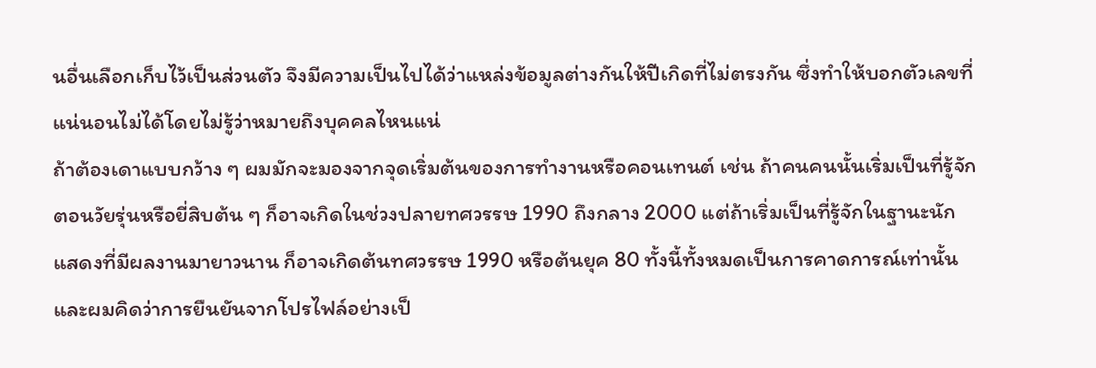นอื่นเลือกเก็บไว้เป็นส่วนตัว จึงมีความเป็นไปได้ว่าแหล่งข้อมูลต่างกันให้ปีเกิดที่ไม่ตรงกัน ซึ่งทำให้บอกตัวเลขที่แน่นอนไม่ได้โดยไม่รู้ว่าหมายถึงบุคคลไหนแน่
ถ้าต้องเดาแบบกว้าง ๆ ผมมักจะมองจากจุดเริ่มต้นของการทำงานหรือคอนเทนต์ เช่น ถ้าคนคนนั้นเริ่มเป็นที่รู้จักตอนวัยรุ่นหรือยี่สิบต้น ๆ ก็อาจเกิดในช่วงปลายทศวรรษ 1990 ถึงกลาง 2000 แต่ถ้าเริ่มเป็นที่รู้จักในฐานะนักแสดงที่มีผลงานมายาวนาน ก็อาจเกิดต้นทศวรรษ 1990 หรือต้นยุค 80 ทั้งนี้ทั้งหมดเป็นการคาดการณ์เท่านั้น และผมคิดว่าการยืนยันจากโปรไฟล์อย่างเป็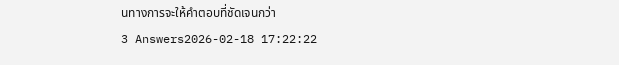นทางการจะให้คำตอบที่ชัดเจนกว่า
3 Answers2026-02-18 17:22:22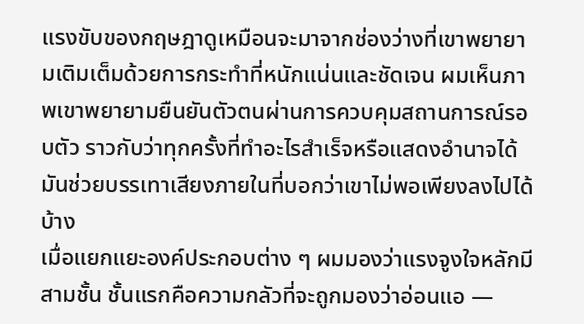แรงขับของกฤษฎาดูเหมือนจะมาจากช่องว่างที่เขาพยายามเติมเต็มด้วยการกระทำที่หนักแน่นและชัดเจน ผมเห็นภาพเขาพยายามยืนยันตัวตนผ่านการควบคุมสถานการณ์รอบตัว ราวกับว่าทุกครั้งที่ทำอะไรสำเร็จหรือแสดงอำนาจได้ มันช่วยบรรเทาเสียงภายในที่บอกว่าเขาไม่พอเพียงลงไปได้บ้าง
เมื่อแยกแยะองค์ประกอบต่าง ๆ ผมมองว่าแรงจูงใจหลักมีสามชั้น ชั้นแรกคือความกลัวที่จะถูกมองว่าอ่อนแอ —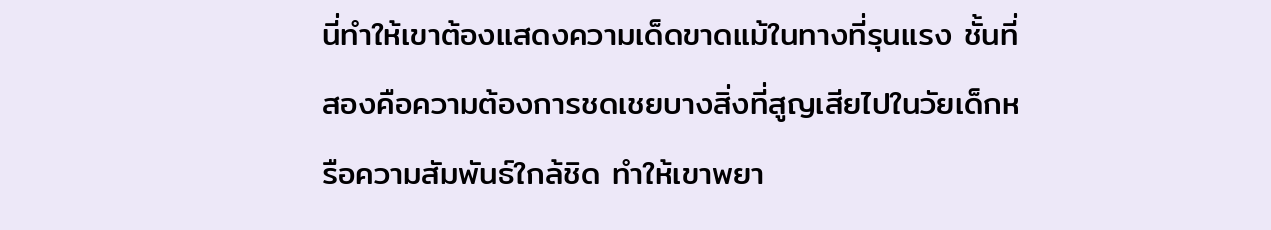นี่ทำให้เขาต้องแสดงความเด็ดขาดแม้ในทางที่รุนแรง ชั้นที่สองคือความต้องการชดเชยบางสิ่งที่สูญเสียไปในวัยเด็กหรือความสัมพันธ์ใกล้ชิด ทำให้เขาพยา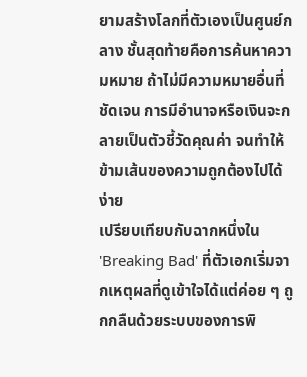ยามสร้างโลกที่ตัวเองเป็นศูนย์กลาง ชั้นสุดท้ายคือการค้นหาความหมาย ถ้าไม่มีความหมายอื่นที่ชัดเจน การมีอำนาจหรือเงินจะกลายเป็นตัวชี้วัดคุณค่า จนทำให้ข้ามเส้นของความถูกต้องไปได้ง่าย
เปรียบเทียบกับฉากหนึ่งใน 'Breaking Bad' ที่ตัวเอกเริ่มจากเหตุผลที่ดูเข้าใจได้แต่ค่อย ๆ ถูกกลืนด้วยระบบของการพิ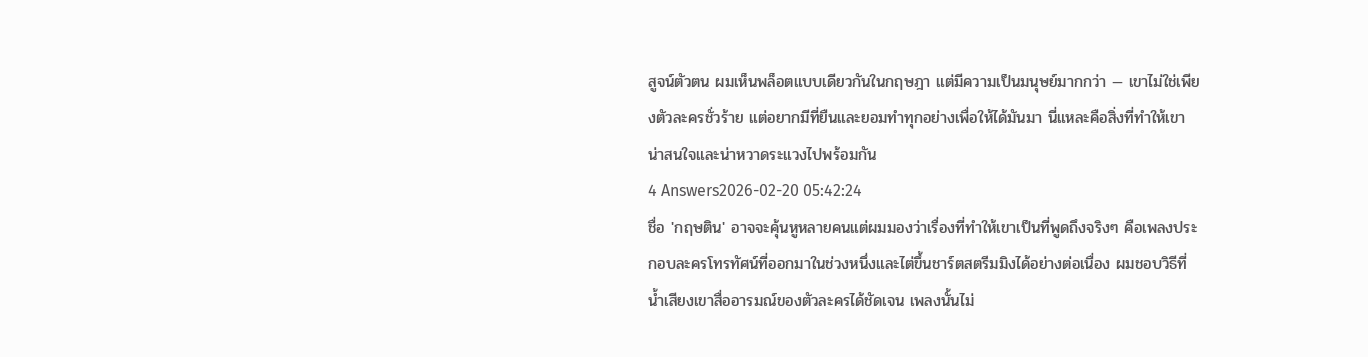สูจน์ตัวตน ผมเห็นพล็อตแบบเดียวกันในกฤษฎา แต่มีความเป็นมนุษย์มากกว่า — เขาไม่ใช่เพียงตัวละครชั่วร้าย แต่อยากมีที่ยืนและยอมทำทุกอย่างเพื่อให้ได้มันมา นี่แหละคือสิ่งที่ทำให้เขาน่าสนใจและน่าหวาดระแวงไปพร้อมกัน
4 Answers2026-02-20 05:42:24
ชื่อ 'กฤษติน' อาจจะคุ้นหูหลายคนแต่ผมมองว่าเรื่องที่ทำให้เขาเป็นที่พูดถึงจริงๆ คือเพลงประกอบละครโทรทัศน์ที่ออกมาในช่วงหนึ่งและไต่ขึ้นชาร์ตสตรีมมิงได้อย่างต่อเนื่อง ผมชอบวิธีที่น้ำเสียงเขาสื่ออารมณ์ของตัวละครได้ชัดเจน เพลงนั้นไม่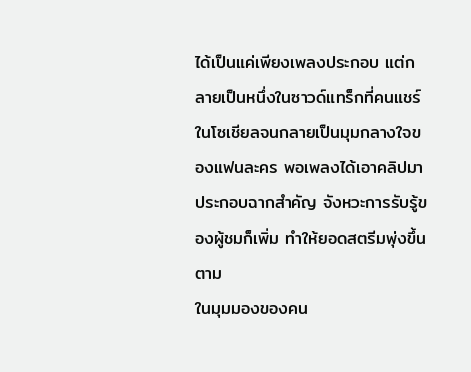ได้เป็นแค่เพียงเพลงประกอบ แต่กลายเป็นหนึ่งในซาวด์แทร็กที่คนแชร์ในโซเชียลจนกลายเป็นมุมกลางใจของแฟนละคร พอเพลงได้เอาคลิปมาประกอบฉากสำคัญ จังหวะการรับรู้ของผู้ชมก็เพิ่ม ทำให้ยอดสตรีมพุ่งขึ้นตาม
ในมุมมองของคน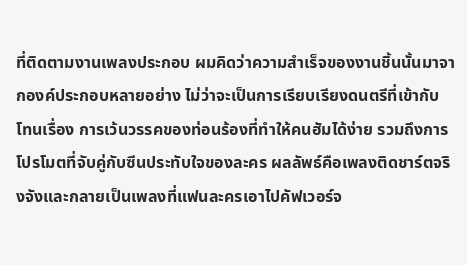ที่ติดตามงานเพลงประกอบ ผมคิดว่าความสำเร็จของงานชิ้นนั้นมาจากองค์ประกอบหลายอย่าง ไม่ว่าจะเป็นการเรียบเรียงดนตรีที่เข้ากับโทนเรื่อง การเว้นวรรคของท่อนร้องที่ทำให้คนฮัมได้ง่าย รวมถึงการโปรโมตที่จับคู่กับซีนประทับใจของละคร ผลลัพธ์คือเพลงติดชาร์ตจริงจังและกลายเป็นเพลงที่แฟนละครเอาไปคัฟเวอร์จ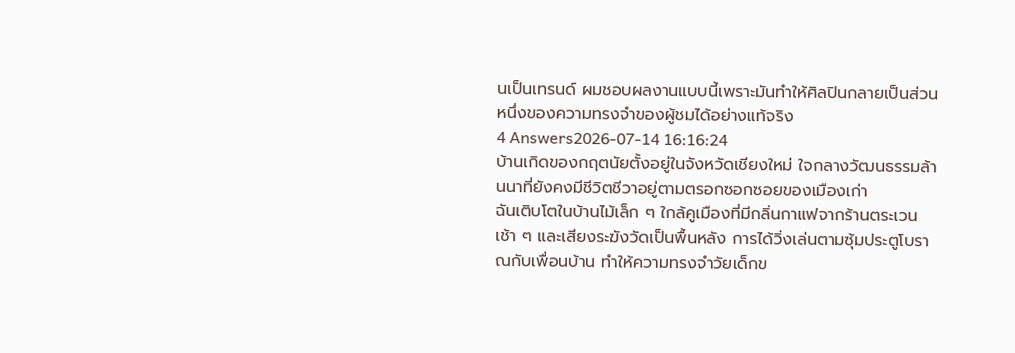นเป็นเทรนด์ ผมชอบผลงานแบบนี้เพราะมันทำให้ศิลปินกลายเป็นส่วนหนึ่งของความทรงจำของผู้ชมได้อย่างแท้จริง
4 Answers2026-07-14 16:16:24
บ้านเกิดของกฤตนัยตั้งอยู่ในจังหวัดเชียงใหม่ ใจกลางวัฒนธรรมล้านนาที่ยังคงมีชีวิตชีวาอยู่ตามตรอกซอกซอยของเมืองเก่า
ฉันเติบโตในบ้านไม้เล็ก ๆ ใกล้คูเมืองที่มีกลิ่นกาแฟจากร้านตระเวนเช้า ๆ และเสียงระฆังวัดเป็นพื้นหลัง การได้วิ่งเล่นตามซุ้มประตูโบราณกับเพื่อนบ้าน ทำให้ความทรงจำวัยเด็กข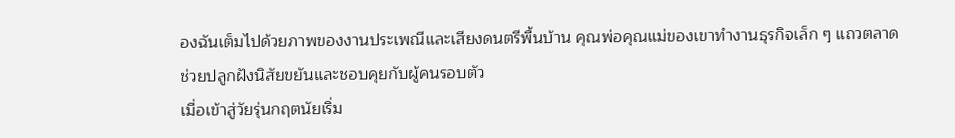องฉันเต็มไปด้วยภาพของงานประเพณีและเสียงดนตรีพื้นบ้าน คุณพ่อคุณแม่ของเขาทำงานธุรกิจเล็ก ๆ แถวตลาด ช่วยปลูกฝังนิสัยขยันและชอบคุยกับผู้คนรอบตัว
เมื่อเข้าสู่วัยรุ่นกฤตนัยเริ่ม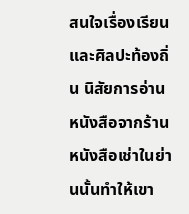สนใจเรื่องเรียนและศิลปะท้องถิ่น นิสัยการอ่านหนังสือจากร้านหนังสือเช่าในย่านนั้นทำให้เขา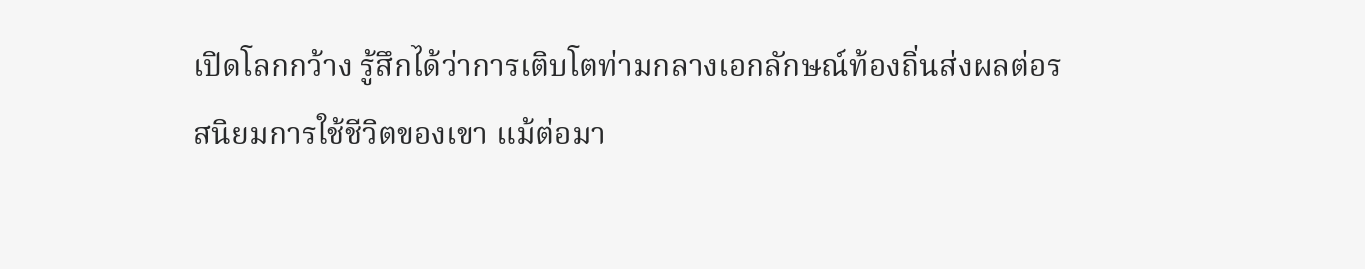เปิดโลกกว้าง รู้สึกได้ว่าการเติบโตท่ามกลางเอกลักษณ์ท้องถิ่นส่งผลต่อรสนิยมการใช้ชีวิตของเขา แม้ต่อมา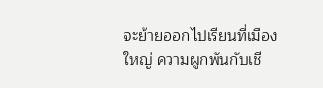จะย้ายออกไปเรียนที่เมืองใหญ่ ความผูกพันกับเชี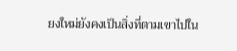ยงใหม่ยังคงเป็นสิ่งที่ตามเขาไปใน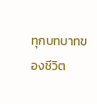ทุกบทบาทของชีวิต